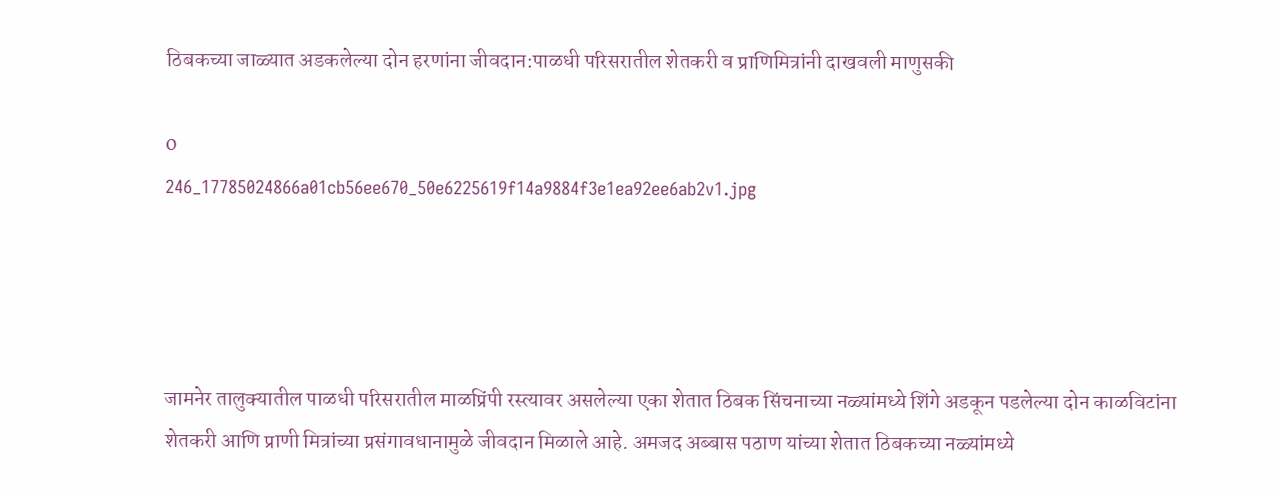ठिबकच्या जाळ्यात अडकलेल्या दोन हरणांना जीवदान:पाळधी परिसरातील शेतकरी व प्राणिमित्रांनी दाखवली माणुसकी

0
246_17785024866a01cb56ee670_50e6225619f14a9884f3e1ea92ee6ab2v1.jpg




जामनेर तालुक्यातील पाळधी परिसरातील माळप्रिंपी रस्त्यावर असलेल्या एका शेतात ठिबक सिंचनाच्या नळ्यांमध्ये शिंगे अडकून पडलेल्या दोन काळविटांना शेतकरी आणि प्राणी मित्रांच्या प्रसंगावधानामुळे जीवदान मिळाले आहे. अमजद अब्बास पठाण यांच्या शेतात ठिबकच्या नळ्यांमध्ये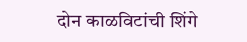दोन काळविटांची शिंगे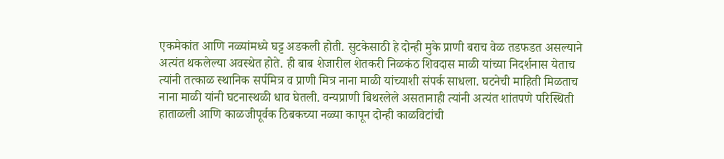एकमेकांत आणि नळ्यांमध्ये घट्ट अडकली होती. सुटकेसाठी हे दोन्ही मुके प्राणी बराच वेळ तडफडत असल्याने अत्यंत थकलेल्या अवस्थेत होते. ही बाब शेजारील शेतकरी निळकंठ शिवदास माळी यांच्या निदर्शनास येताच त्यांनी तत्काळ स्थानिक सर्पमित्र व प्राणी मित्र नाना माळी यांच्याशी संपर्क साधला. घटनेची माहिती मिळताच नाना माळी यांनी घटनास्थळी धाव घेतली. वन्यप्राणी बिथरलेले असतानाही त्यांनी अत्यंत शांतपणे परिस्थिती हाताळली आणि काळजीपूर्वक ठिबकच्या नळ्या कापून दोन्ही काळविटांची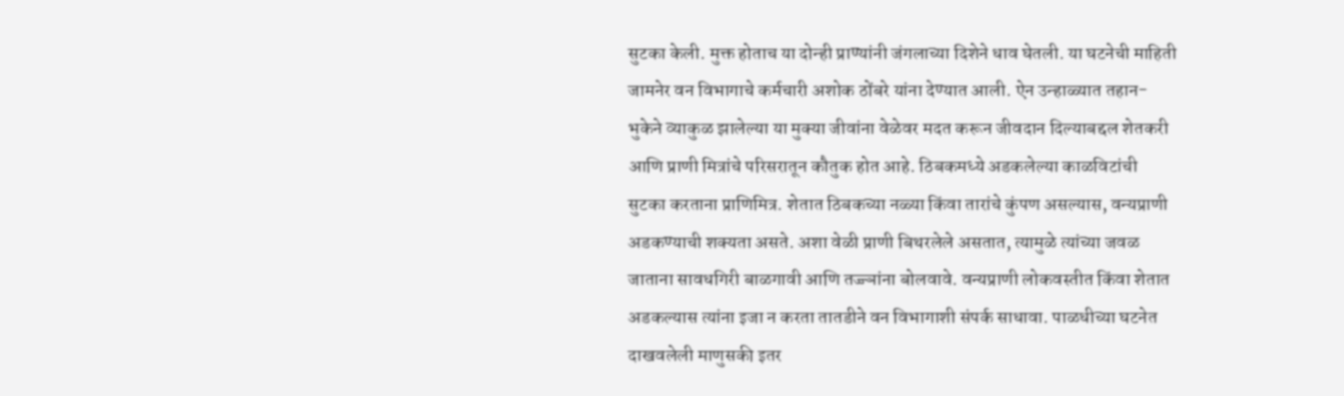सुटका केली. मुक्त होताच या दोन्ही प्राण्यांनी जंगलाच्या दिशेने धाव घेतली. या घटनेची माहिती जामनेर वन विभागाचे कर्मचारी अशोक ठोंबरे यांना देण्यात आली. ऐन उन्हाळ्यात तहान-भुकेने व्याकुळ झालेल्या या मुक्या जीवांना वेळेवर मदत करून जीवदान दिल्याबद्दल शेतकरी आणि प्राणी मित्रांचे परिसरातून कौतुक होत आहे. ठिबकमध्ये अडकलेल्या काळविटांची सुटका करताना प्राणिमित्र. शेतात ठिबकच्या नळ्या किंवा तारांचे कुंपण असल्यास, वन्यप्राणी अडकण्याची शक्यता असते. अशा वेळी प्राणी बिथरलेले असतात, त्यामुळे त्यांच्या जवळ जाताना सावधगिरी बाळगावी आणि तज्ज्ञांना बोलवावे. वन्यप्राणी लोकवस्तीत किंवा शेतात अडकल्यास त्यांना इजा न करता तातडीने वन विभागाशी संपर्क साधावा. पाळधीच्या घटनेत दाखवलेली माणुसकी इतर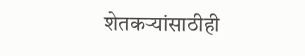शेतकऱ्यांसाठीही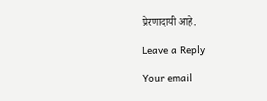प्रेरणादायी आहे.

Leave a Reply

Your email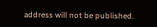address will not be published.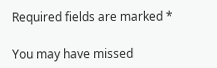Required fields are marked *

You may have missed